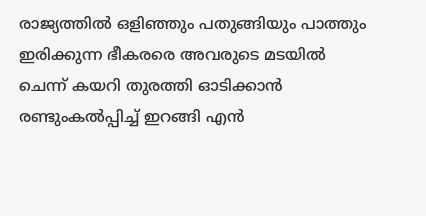രാജ്യത്തിൽ ഒളിഞ്ഞും പതുങ്ങിയും പാത്തും ഇരിക്കുന്ന ഭീകരരെ അവരുടെ മടയിൽ ചെന്ന് കയറി തുരത്തി ഓടിക്കാൻ രണ്ടുംകൽപ്പിച്ച് ഇറങ്ങി എൻ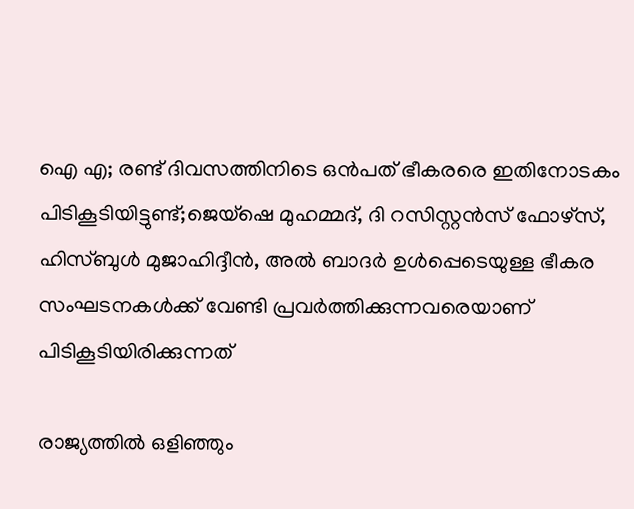ഐ എ; രണ്ട് ദിവസത്തിനിടെ ഒൻപത് ഭീകരരെ ഇതിനോടകം പിടികൂടിയിട്ടുണ്ട്;ജെയ്ഷെ മുഹമ്മദ്, ദി റസിസ്റ്റൻസ് ഫോഴ്സ്, ഹിസ്ബുൾ മുജാഹിദ്ദീൻ, അൽ ബാദർ ഉൾപ്പെടെയുള്ള ഭീകര സംഘടനകൾക്ക് വേണ്ടി പ്രവർത്തിക്കുന്നവരെയാണ് പിടികൂടിയിരിക്കുന്നത്

രാജ്യത്തിൽ ഒളിഞ്ഞും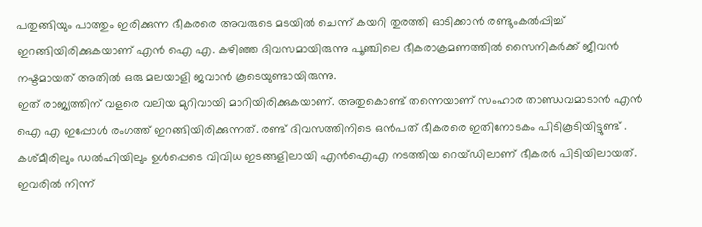പതുങ്ങിയും പാത്തും ഇരിക്കുന്ന ഭീകരരെ അവരുടെ മടയിൽ ചെന്ന് കയറി തുരത്തി ഓടിക്കാൻ രണ്ടുംകൽപ്പിച്ച് ഇറങ്ങിയിരിക്കുകയാണ് എൻ ഐ എ. കഴിഞ്ഞ ദിവസമായിരുന്നു പൂഞ്ചിലെ ഭീകരാക്രമണത്തിൽ സൈനികർക്ക് ജീവൻ നഷ്ടമായത് അതിൽ ഒരു മലയാളി ജവാൻ കൂടെയുണ്ടായിരുന്നു.
ഇത് രാജ്യത്തിന് വളരെ വലിയ മുറിവായി മാറിയിരിക്കുകയാണ്. അതുകൊണ്ട് തന്നെയാണ് സംഹാര താണ്ഡവമാടാൻ എൻ ഐ എ ഇപ്പോൾ രംഗത്ത് ഇറങ്ങിയിരിക്കുന്നത്. രണ്ട് ദിവസത്തിനിടെ ഒൻപത് ഭീകരരെ ഇതിനോടകം പിടികൂടിയിട്ടുണ്ട് . കശ്മീരിലും ഡൽഹിയിലും ഉൾപ്പെടെ വിവിധ ഇടങ്ങളിലായി എൻഐഎ നടത്തിയ റെയ്ഡിലാണ് ഭീകരർ പിടിയിലായത്.
ഇവരിൽ നിന്ന്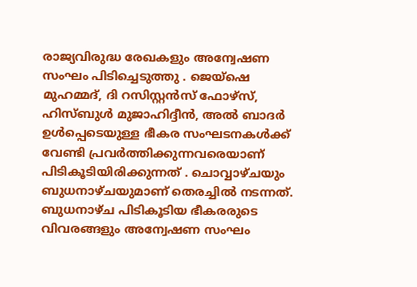രാജ്യവിരുദ്ധ രേഖകളും അന്വേഷണ സംഘം പിടിച്ചെടുത്തു . ജെയ്ഷെ മുഹമ്മദ്, ദി റസിസ്റ്റൻസ് ഫോഴ്സ്, ഹിസ്ബുൾ മുജാഹിദ്ദീൻ, അൽ ബാദർ ഉൾപ്പെടെയുള്ള ഭീകര സംഘടനകൾക്ക് വേണ്ടി പ്രവർത്തിക്കുന്നവരെയാണ് പിടികൂടിയിരിക്കുന്നത് . ചൊവ്വാഴ്ചയും ബുധനാഴ്ചയുമാണ് തെരച്ചിൽ നടന്നത്. ബുധനാഴ്ച പിടികൂടിയ ഭീകരരുടെ വിവരങ്ങളും അന്വേഷണ സംഘം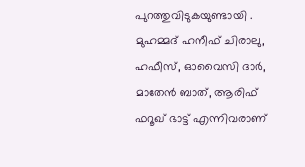പുറത്തുവിടുകയുണ്ടായി .
മുഹമ്മദ് ഹനീഫ് ചിരാലു, ഹഫീസ്, ഓവൈസി ദാർ, മാതേൻ ബാത്, ആരിഫ് ഫറൂഖ് ഭാട്ട് എന്നിവരാണ്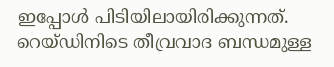ഇപ്പോൾ പിടിയിലായിരിക്കുന്നത്. റെയ്ഡിനിടെ തീവ്രവാദ ബന്ധമുള്ള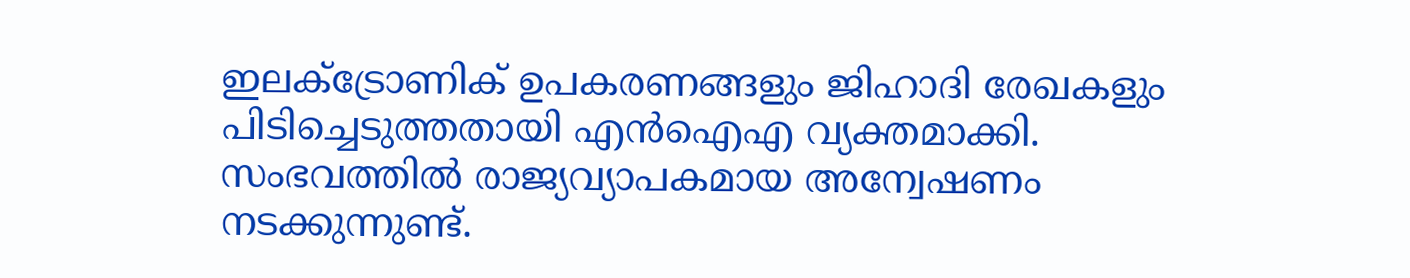ഇലക്ട്രോണിക് ഉപകരണങ്ങളും ജിഹാദി രേഖകളും പിടിച്ചെടുത്തതായി എൻഐഎ വ്യക്തമാക്കി. സംഭവത്തിൽ രാജ്യവ്യാപകമായ അന്വേഷണം നടക്കുന്നുണ്ട്.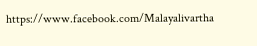https://www.facebook.com/Malayalivartha